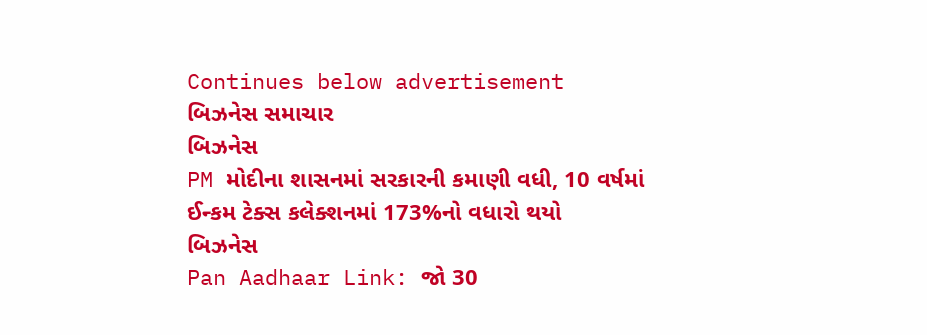Continues below advertisement
બિઝનેસ સમાચાર
બિઝનેસ
PM મોદીના શાસનમાં સરકારની કમાણી વધી, 10 વર્ષમાં ઈન્કમ ટેક્સ કલેક્શનમાં 173%નો વધારો થયો
બિઝનેસ
Pan Aadhaar Link: જો 30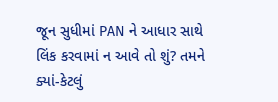જૂન સુધીમાં PAN ને આધાર સાથે લિંક કરવામાં ન આવે તો શું? તમને ક્યાં-કેટલું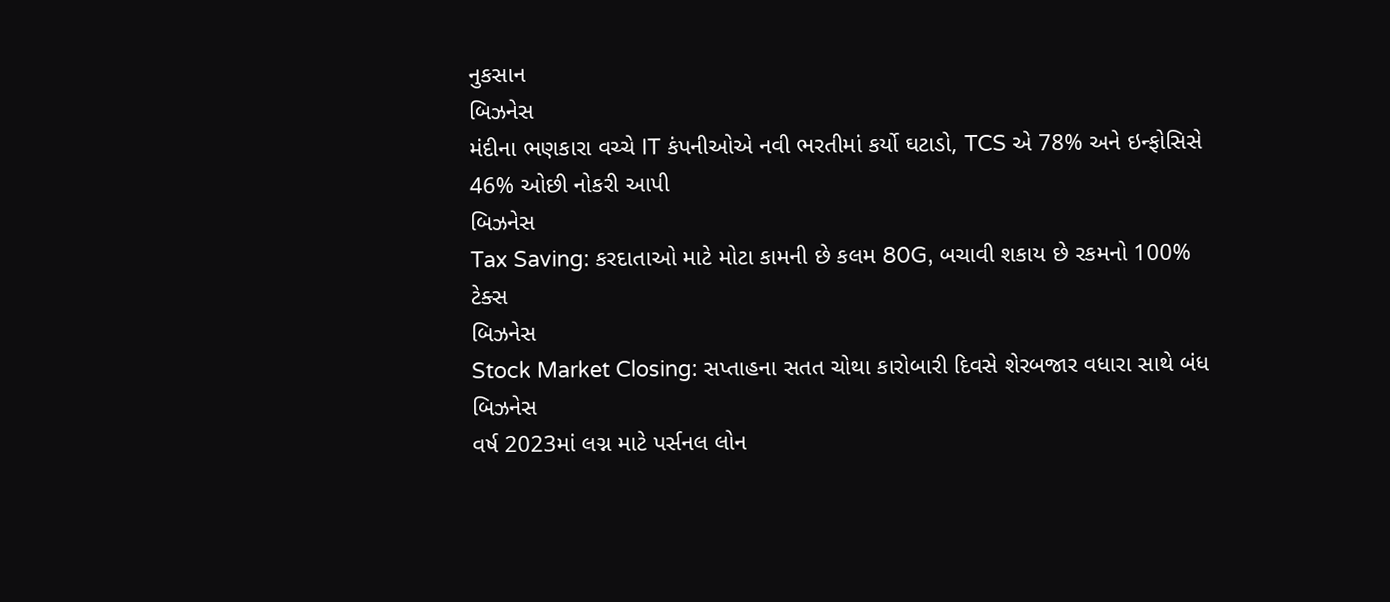નુકસાન
બિઝનેસ
મંદીના ભણકારા વચ્ચે IT કંપનીઓએ નવી ભરતીમાં કર્યો ઘટાડો, TCS એ 78% અને ઇન્ફોસિસે 46% ઓછી નોકરી આપી
બિઝનેસ
Tax Saving: કરદાતાઓ માટે મોટા કામની છે કલમ 80G, બચાવી શકાય છે રકમનો 100% ટેક્સ
બિઝનેસ
Stock Market Closing: સપ્તાહના સતત ચોથા કારોબારી દિવસે શેરબજાર વધારા સાથે બંધ
બિઝનેસ
વર્ષ 2023માં લગ્ન માટે પર્સનલ લોન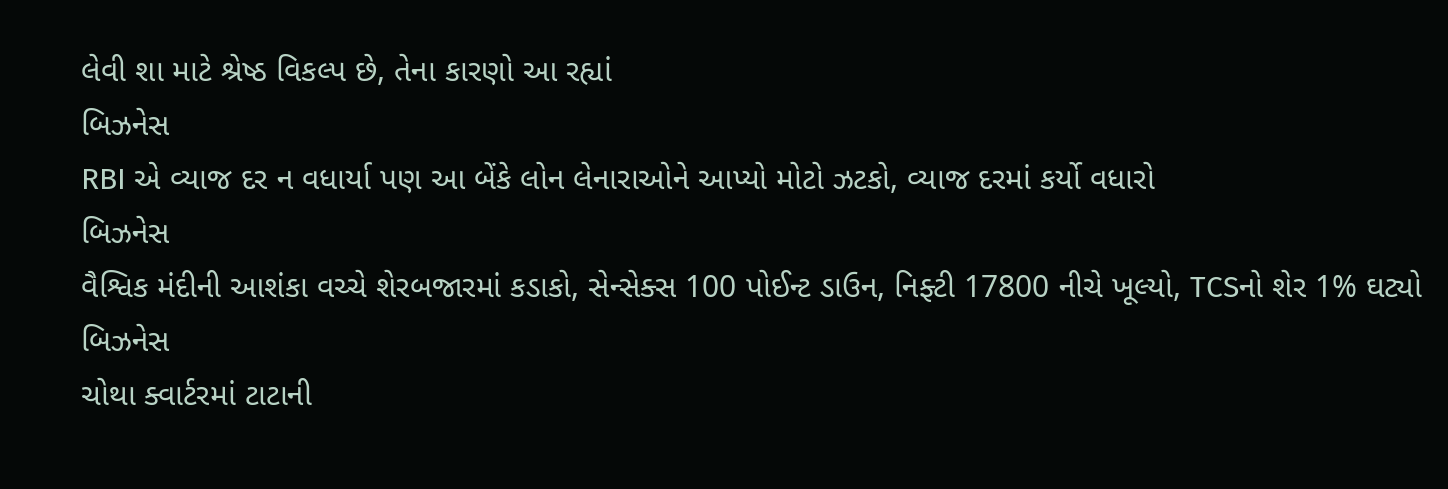લેવી શા માટે શ્રેષ્ઠ વિકલ્પ છે, તેના કારણો આ રહ્યાં
બિઝનેસ
RBI એ વ્યાજ દર ન વધાર્યા પણ આ બેંકે લોન લેનારાઓને આપ્યો મોટો ઝટકો, વ્યાજ દરમાં કર્યો વધારો
બિઝનેસ
વૈશ્વિક મંદીની આશંકા વચ્ચે શેરબજારમાં કડાકો, સેન્સેક્સ 100 પોઈન્ટ ડાઉન, નિફ્ટી 17800 નીચે ખૂલ્યો, TCSનો શેર 1% ઘટ્યો
બિઝનેસ
ચોથા ક્વાર્ટરમાં ટાટાની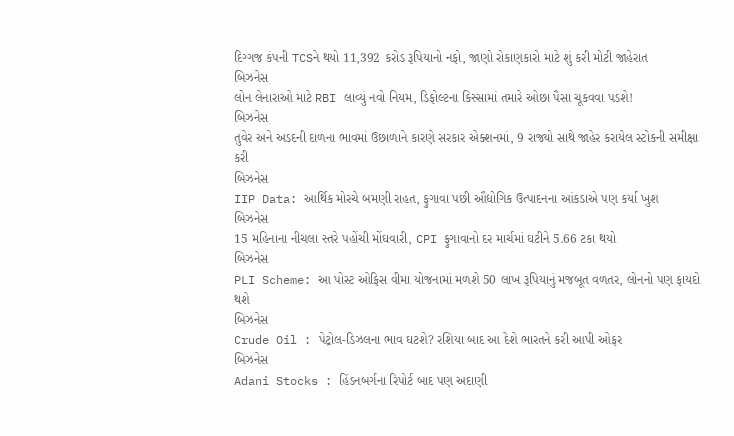દિગ્ગજ કંપની TCSને થયો 11,392 કરોડ રૂપિયાનો નફો, જાણો રોકાણકારો માટે શું કરી મોટી જાહેરાત
બિઝનેસ
લોન લેનારાઓ માટે RBI લાવ્યું નવો નિયમ, ડિફોલ્ટના કિસ્સામાં તમારે ઓછા પૈસા ચૂકવવા પડશે!
બિઝનેસ
તુવેર અને અડદની દાળના ભાવમાં ઉછાળાને કારણે સરકાર એક્શનમાં, 9 રાજ્યો સાથે જાહેર કરાયેલ સ્ટોકની સમીક્ષા કરી
બિઝનેસ
IIP Data: આર્થિક મોરચે બમણી રાહત, ફુગાવા પછી ઔદ્યોગિક ઉત્પાદનના આંકડાએ પણ કર્યા ખુશ
બિઝનેસ
15 મહિનાના નીચલા સ્તરે પહોંચી મોંઘવારી, CPI ફુગાવાનો દર માર્ચમાં ઘટીને 5.66 ટકા થયો
બિઝનેસ
PLI Scheme: આ પોસ્ટ ઓફિસ વીમા યોજનામાં મળશે 50 લાખ રૂપિયાનું મજબૂત વળતર, લોનનો પણ ફાયદો થશે
બિઝનેસ
Crude Oil : પેટ્રોલ-ડિઝલના ભાવ ઘટશે? રશિયા બાદ આ દેશે ભારતને કરી આપી ઓફર
બિઝનેસ
Adani Stocks : હિંડનબર્ગના રિપોર્ટ બાદ પણ અદાણી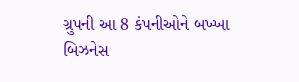ગ્રુપની આ 8 કંપનીઓને બખ્ખા
બિઝનેસ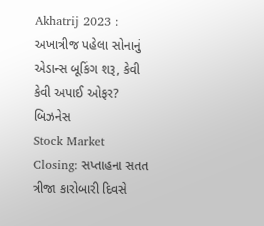Akhatrij 2023 : અખાત્રીજ પહેલા સોનાનું એડાન્સ બૂકિંગ શરૂ, કેવી કેવી અપાઈ ઓફર?
બિઝનેસ
Stock Market Closing: સપ્તાહના સતત ત્રીજા કારોબારી દિવસે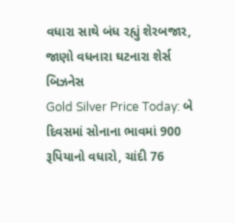વધારા સાથે બંધ રહ્યું શેરબજાર, જાણો વધનારા ઘટનારા શેર્સ
બિઝનેસ
Gold Silver Price Today: બે દિવસમાં સોનાના ભાવમાં 900 રૂપિયાનો વધારો, ચાંદી 76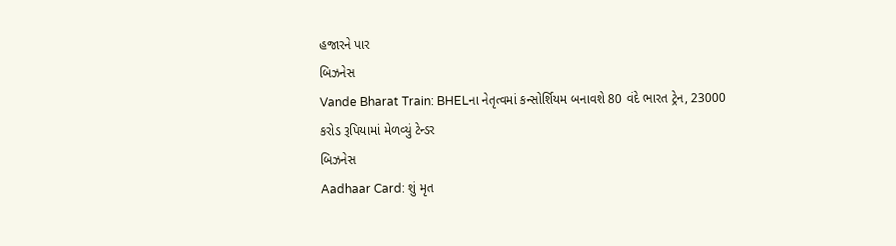હજારને પાર
બિઝનેસ
Vande Bharat Train: BHELના નેતૃત્વમાં કન્સોર્શિયમ બનાવશે 80 વંદે ભારત ટ્રેન, 23000 કરોડ રૂપિયામાં મેળવ્યું ટેન્ડર
બિઝનેસ
Aadhaar Card: શું મૃત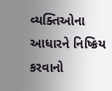વ્યક્તિઓના આધારને નિષ્ક્રિય કરવાનો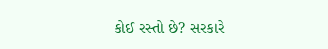કોઈ રસ્તો છે? સરકારે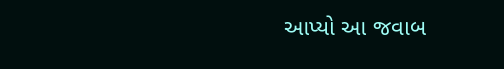આપ્યો આ જવાબ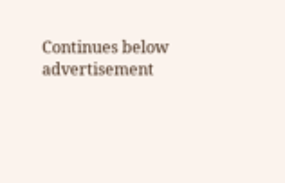Continues below advertisement